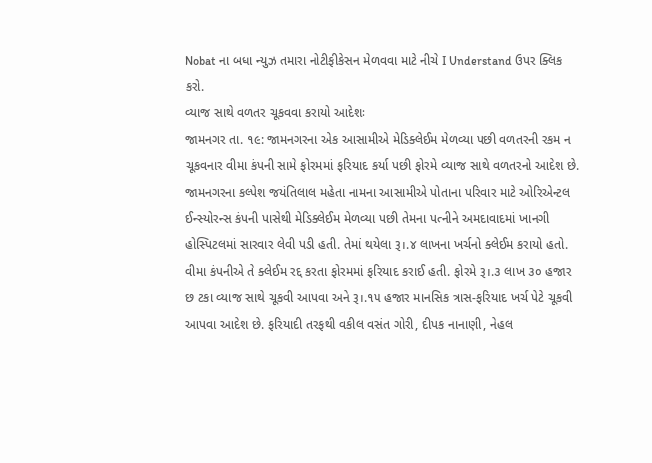Nobat ના બધા ન્યુઝ તમારા નોટીફીકેસન મેળવવા માટે નીચે I Understand ઉપર ક્લિક કરો.
વ્યાજ સાથે વળતર ચૂકવવા કરાયો આદેશઃ
જામનગર તા. ૧૯: જામનગરના એક આસામીએ મેડિક્લેઈમ મેળવ્યા પછી વળતરની રકમ ન ચૂકવનાર વીમા કંપની સામે ફોરમમાં ફરિયાદ કર્યા પછી ફોરમે વ્યાજ સાથે વળતરનો આદેશ છે.
જામનગરના કલ્પેશ જયંતિલાલ મહેતા નામના આસામીએ પોતાના પરિવાર માટે ઓરિએન્ટલ ઈન્સ્યોરન્સ કંપની પાસેથી મેડિક્લેઈમ મેળવ્યા પછી તેમના પત્નીને અમદાવાદમાં ખાનગી હોસ્પિટલમાં સારવાર લેવી પડી હતી. તેમાં થયેલા રૂ।.૪ લાખના ખર્ચનો ક્લેઈમ કરાયો હતો. વીમા કંપનીએ તે ક્લેઈમ રદ્દ કરતા ફોરમમાં ફરિયાદ કરાઈ હતી. ફોરમે રૂ।.૩ લાખ ૩૦ હજાર છ ટકા વ્યાજ સાથે ચૂકવી આપવા અને રૂ।.૧૫ હજાર માનસિક ત્રાસ-ફરિયાદ ખર્ચ પેટે ચૂકવી આપવા આદેશ છે. ફરિયાદી તરફથી વકીલ વસંત ગોરી, દીપક નાનાણી, નેહલ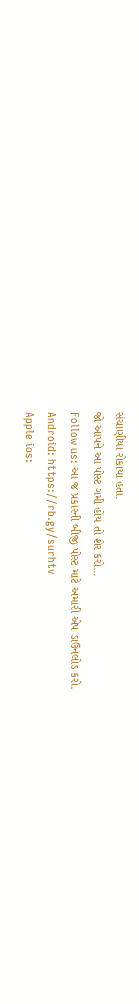સંચાણીયા રોકાયા હતા.
જો આપને આ પોસ્ટ ગમી હોય તો શેર કરો...
Follow us: આ જ પ્રકારની બીજી પોસ્ટ માટે અમારી એપ ડાઉનલોડ કરો.
Android: https://rb.gy/surhtv
Apple ios: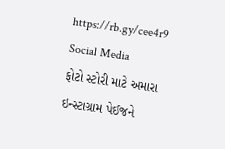https://rb.gy/cee4r9
Social Media
ફોટો સ્ટોરી માટે અમારા ઇન્સ્ટાગ્રામ પેઈજને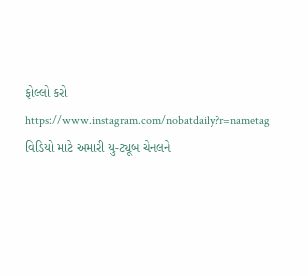ફોલ્લો કરો
https://www.instagram.com/nobatdaily?r=nametag
વિડિયો માટે અમારી યુ-ટ્યૂબ ચેનલને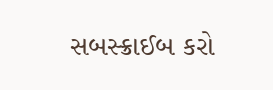સબસ્ક્રાઈબ કરો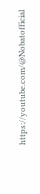https://youtube.com/@Nobatofficial